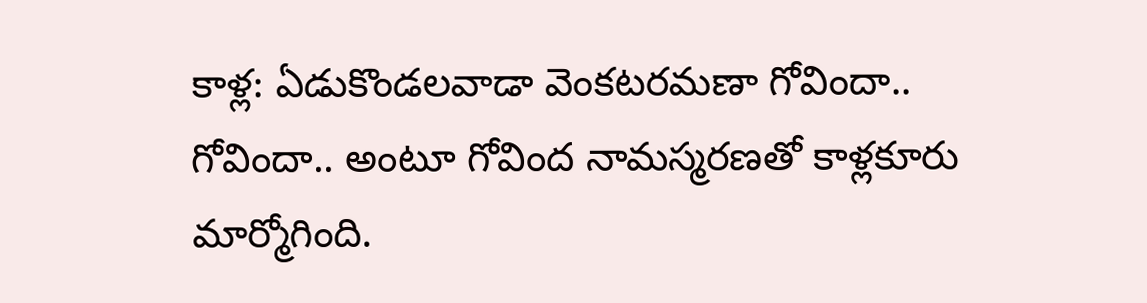కాళ్ల: ఏడుకొండలవాడా వెంకటరమణా గోవిందా.. గోవిందా.. అంటూ గోవింద నామస్మరణతో కాళ్లకూరు మార్మోగింది.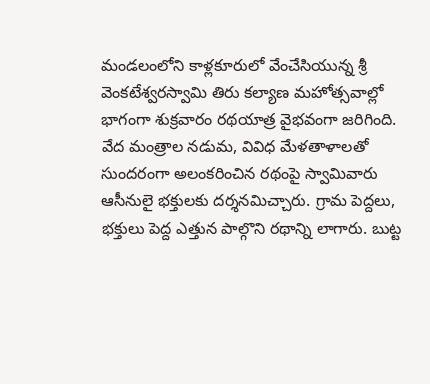మండలంలోని కాళ్లకూరులో వేంచేసియున్న శ్రీ వెంకటేశ్వరస్వామి తిరు కల్యాణ మహోత్సవాల్లో భాగంగా శుక్రవారం రథయాత్ర వైభవంగా జరిగింది. వేద మంత్రాల నడుమ, వివిధ మేళతాళాలతో సుందరంగా అలంకరించిన రథంపై స్వామివారు ఆసీనులై భక్తులకు దర్శనమిచ్చారు. గ్రామ పెద్దలు, భక్తులు పెద్ద ఎత్తున పాల్గొని రథాన్ని లాగారు. బుట్ట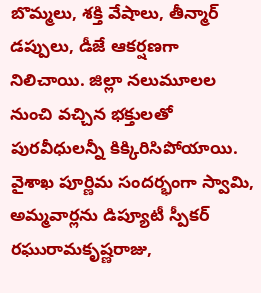బొమ్మలు, శక్తి వేషాలు, తీన్మార్ డప్పులు, డీజే ఆకర్షణగా నిలిచాయి. జిల్లా నలుమూలల నుంచి వచ్చిన భక్తులతో పురవీధులన్నీ కిక్కిరిసిపోయాయి. వైశాఖ పూర్ణిమ సందర్భంగా స్వామి, అమ్మవార్లను డిప్యూటీ స్పీకర్ రఘురామకృష్ణరాజు,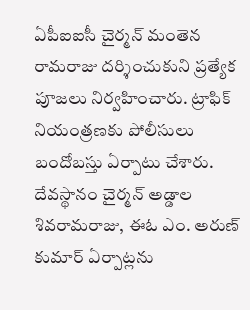ఏపీఐఐసీ చైర్మన్ మంతెన రామరాజు దర్శించుకుని ప్రత్యేక పూజలు నిర్వహించారు. ట్రాఫిక్ నియంత్రణకు పోలీసులు బందోబస్తు ఏర్పాటు చేశారు. దేవస్థానం చైర్మన్ అడ్డాల శివరామరాజు, ఈఓ ఎం. అరుణ్ కుమార్ ఏర్పాట్లను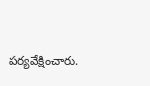పర్యవేక్షించారు.